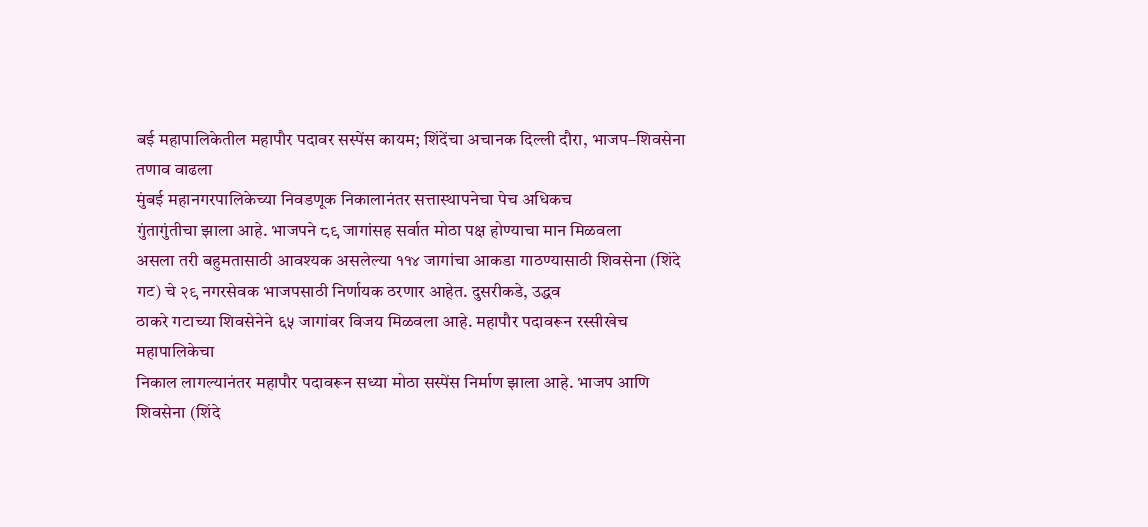बई महापालिकेतील महापौर पदावर सस्पेंस कायम; शिंदेंचा अचानक दिल्ली दौरा, भाजप–शिवसेना तणाव वाढला
मुंबई महानगरपालिकेच्या निवडणूक निकालानंतर सत्तास्थापनेचा पेच अधिकच
गुंतागुंतीचा झाला आहे. भाजपने ८९ जागांसह सर्वात मोठा पक्ष होण्याचा मान मिळवला
असला तरी बहुमतासाठी आवश्यक असलेल्या ११४ जागांचा आकडा गाठण्यासाठी शिवसेना (शिंदे
गट) चे २९ नगरसेवक भाजपसाठी निर्णायक ठरणार आहेत. दुसरीकडे, उद्धव
ठाकरे गटाच्या शिवसेनेने ६५ जागांवर विजय मिळवला आहे. महापौर पदावरून रस्सीखेच महापालिकेचा
निकाल लागल्यानंतर महापौर पदावरून सध्या मोठा सस्पेंस निर्माण झाला आहे. भाजप आणि
शिवसेना (शिंदे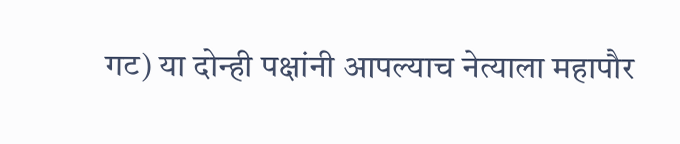गट) या दोन्ही पक्षांनी आपल्याच नेत्याला महापौर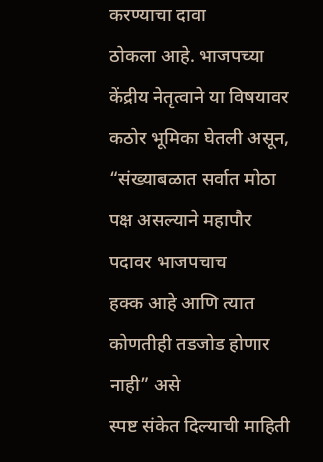करण्याचा दावा
ठोकला आहे. भाजपच्या केंद्रीय नेतृत्वाने या विषयावर कठोर भूमिका घेतली असून,
“संख्याबळात सर्वात मोठा पक्ष असल्याने महापौर पदावर भाजपचाच
हक्क आहे आणि त्यात कोणतीही तडजोड होणार नाही” असे
स्पष्ट संकेत दिल्याची माहिती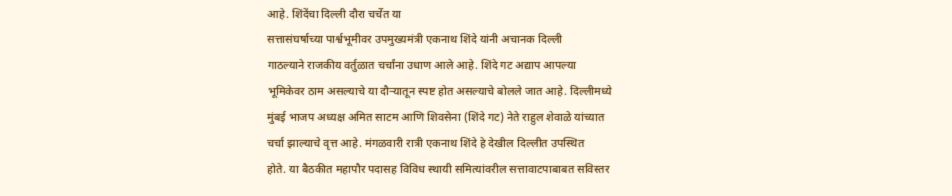आहे. शिंदेंचा दिल्ली दौरा चर्चेत या
सत्तासंघर्षाच्या पार्श्वभूमीवर उपमुख्यमंत्री एकनाथ शिंदे यांनी अचानक दिल्ली
गाठल्याने राजकीय वर्तुळात चर्चांना उधाण आले आहे. शिंदे गट अद्याप आपल्या
भूमिकेवर ठाम असल्याचे या दौऱ्यातून स्पष्ट होत असल्याचे बोलले जात आहे. दिल्लीमध्ये
मुंबई भाजप अध्यक्ष अमित साटम आणि शिवसेना (शिंदे गट) नेते राहुल शेवाळे यांच्यात
चर्चा झाल्याचे वृत्त आहे. मंगळवारी रात्री एकनाथ शिंदे हे देखील दिल्लीत उपस्थित
होते. या बैठकीत महापौर पदासह विविध स्थायी समित्यांवरील सत्तावाटपाबाबत सविस्तर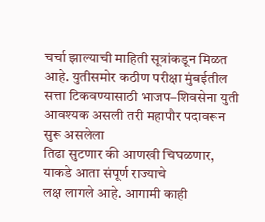चर्चा झाल्याची माहिती सूत्रांकडून मिळत आहे. युतीसमोर कठीण परीक्षा मुंबईतील
सत्ता टिकवण्यासाठी भाजप–शिवसेना युती आवश्यक असली तरी महापौर पदावरून सुरू असलेला
तिढा सुटणार की आणखी चिघळणार, याकडे आता संपूर्ण राज्याचे
लक्ष लागले आहे. आगामी काही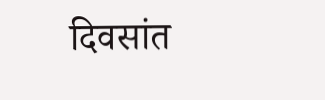दिवसांत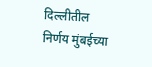दिल्लीतील निर्णय मुंबईच्या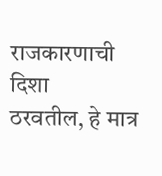राजकारणाची दिशा
ठरवतील, हे मात्र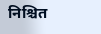निश्चित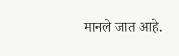मानले जात आहे.